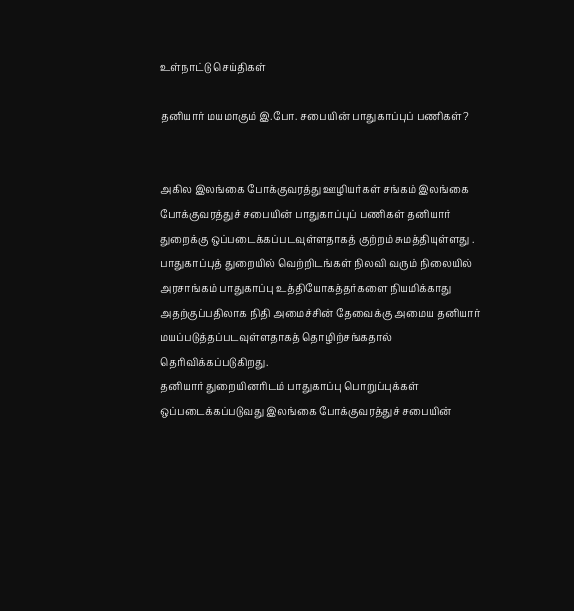உள்நாட்டு செய்திகள்

தனியார் மயமாகும் இ.போ. சபையின் பாதுகாப்புப் பணிகள்?


அகில இலங்கை போக்குவரத்து ஊழியர்கள் சங்கம் இலங்கை போக்குவரத்துச் சபையின் பாதுகாப்புப் பணிகள் தனியார் துறைக்கு ஒப்படைக்கப்படவுள்ளதாகத் குற்றம் சுமத்தியுள்ளது .
பாதுகாப்புத் துறையில் வெற்றிடங்கள் நிலவி வரும் நிலையில் அரசாங்கம் பாதுகாப்பு உத்தியோகத்தர்களை நியமிக்காது அதற்குப்பதிலாக நிதி அமைச்சின் தேவைக்கு அமைய தனியார் மயப்படுத்தப்படவுள்ளதாகத் தொழிற்சங்கதால் தெரிவிக்கப்படுகிறது.
தனியார் துறையினரிடம் பாதுகாப்பு பொறுப்புக்கள் ஒப்படைக்கப்படுவது இலங்கை போக்குவரத்துச் சபையின்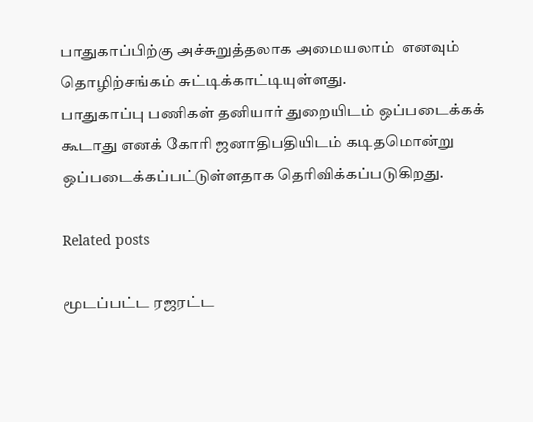பாதுகாப்பிற்கு அச்சுறுத்தலாக அமையலாம்  எனவும் தொழிற்சங்கம் சுட்டிக்காட்டியுள்ளது.
பாதுகாப்பு பணிகள் தனியார் துறையிடம் ஒப்படைக்கக் கூடாது எனக் கோரி ஜனாதிபதியிடம் கடிதமொன்று ஒப்படைக்கப்பட்டுள்ளதாக தெரிவிக்கப்படுகிறது.

Related posts

மூடப்பட்ட ரஜரட்ட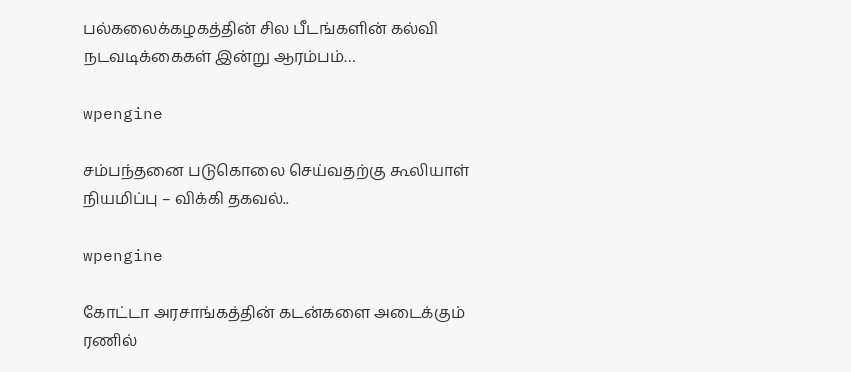பல்கலைக்கழகத்தின் சில பீடங்களின் கல்வி நடவடிக்கைகள் இன்று ஆரம்பம்…

wpengine

சம்பந்தனை படுகொலை செய்வதற்கு கூலியாள் நியமிப்பு – விக்கி தகவல்..

wpengine

கோட்டா அரசாங்கத்தின் கடன்களை அடைக்கும் ரணில்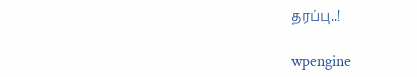தரப்பு..!

wpengine